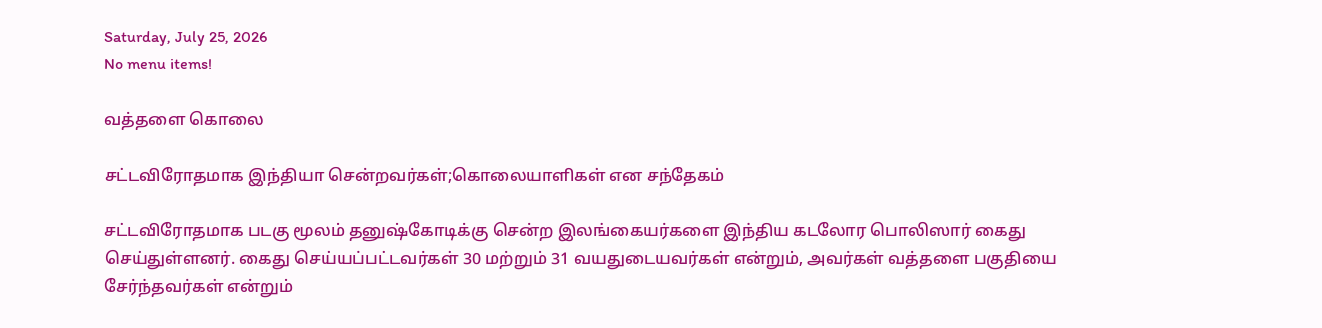Saturday, July 25, 2026
No menu items!

வத்தளை கொலை

சட்டவிரோதமாக இந்தியா சென்றவர்கள்;கொலையாளிகள் என சந்தேகம்

சட்டவிரோதமாக படகு மூலம் தனுஷ்கோடிக்கு சென்ற இலங்கையர்களை இந்திய கடலோர பொலிஸார் கைது செய்துள்ளனர். கைது செய்யப்பட்டவர்கள் 30 மற்றும் 31 வயதுடையவர்கள் என்றும், அவர்கள் வத்தளை பகுதியை  சேர்ந்தவர்கள் என்றும்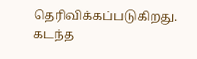தெரிவிக்கப்படுகிறது. கடந்த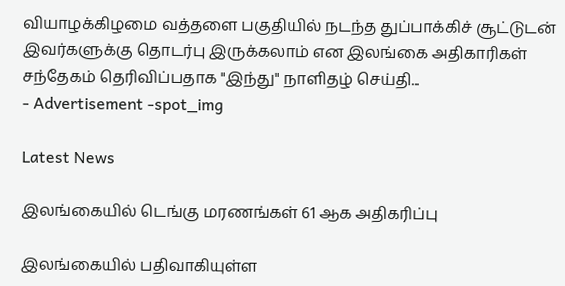வியாழக்கிழமை வத்தளை பகுதியில் நடந்த துப்பாக்கிச் சூட்டுடன் இவர்களுக்கு தொடர்பு இருக்கலாம் என இலங்கை அதிகாரிகள் சந்தேகம் தெரிவிப்பதாக "இந்து" நாளிதழ் செய்தி...
- Advertisement -spot_img

Latest News

இலங்கையில் டெங்கு மரணங்கள் 61 ஆக அதிகரிப்பு

இலங்கையில் பதிவாகியுள்ள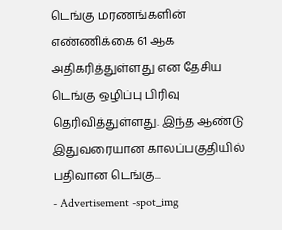டெங்கு மரணங்களின் எண்ணிக்கை 61 ஆக அதிகரித்துள்ளது என தேசிய டெங்கு ஒழிப்பு பிரிவு தெரிவித்துள்ளது. இந்த ஆண்டு இதுவரையான காலப்பகுதியில் பதிவான டெங்கு...
- Advertisement -spot_img